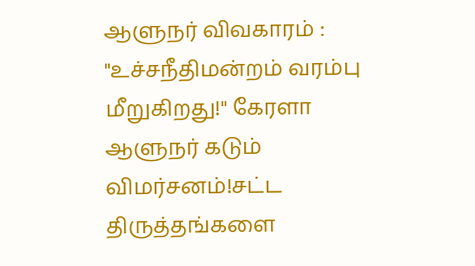ஆளுநர் விவகாரம் : "உச்சநீதிமன்றம் வரம்பு மீறுகிறது!" கேரளா ஆளுநர் கடும் விமர்சனம்!சட்ட திருத்தங்களை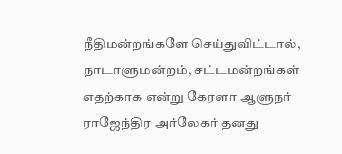நீதிமன்றங்களே செய்துவிட்டால், நாடாளுமன்றம், சட்டமன்றங்கள் எதற்காக என்று கேரளா ஆளுநர் ராஜேந்திர அர்லேகர் தனது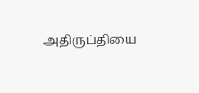அதிருப்தியை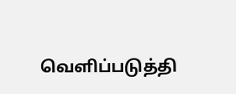வெளிப்படுத்தி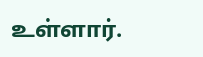உள்ளார்.